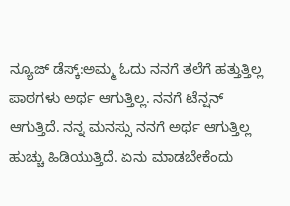ನ್ಯೂಜ್ ಡೆಸ್ಕ್:ಅಮ್ಮ ಓದು ನನಗೆ ತಲೆಗೆ ಹತ್ತುತ್ತಿಲ್ಲ ಪಾಠಗಳು ಅರ್ಥ ಆಗುತ್ತಿಲ್ಲ. ನನಗೆ ಟೆನ್ಷನ್ ಆಗುತ್ತಿದೆ. ನನ್ನ ಮನಸ್ಸು ನನಗೆ ಅರ್ಥ ಆಗುತ್ತಿಲ್ಲ ಹುಚ್ಚು ಹಿಡಿಯುತ್ತಿದೆ. ಏನು ಮಾಡಬೇಕೆಂದು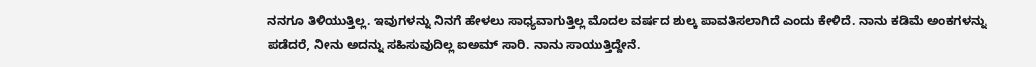ನನಗೂ ತಿಳಿಯುತ್ತಿಲ್ಲ. ಇವುಗಳನ್ನು ನಿನಗೆ ಹೇಳಲು ಸಾಧ್ಯವಾಗುತ್ತಿಲ್ಲ ಮೊದಲ ವರ್ಷದ ಶುಲ್ಕ ಪಾವತಿಸಲಾಗಿದೆ ಎಂದು ಕೇಳಿದೆ. ನಾನು ಕಡಿಮೆ ಅಂಕಗಳನ್ನು ಪಡೆದರೆ, ನೀನು ಅದನ್ನು ಸಹಿಸುವುದಿಲ್ಲ ಐಅಮ್ ಸಾರಿ. ನಾನು ಸಾಯುತ್ತಿದ್ದೇನೆ.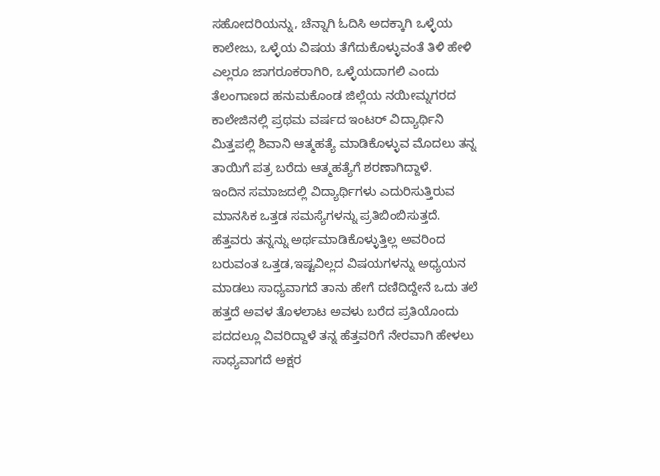ಸಹೋದರಿಯನ್ನು, ಚೆನ್ನಾಗಿ ಓದಿಸಿ ಅದಕ್ಕಾಗಿ ಒಳ್ಳೆಯ ಕಾಲೇಜು, ಒಳ್ಳೆಯ ವಿಷಯ ತೆಗೆದುಕೊಳ್ಳುವಂತೆ ತಿಳಿ ಹೇಳಿ ಎಲ್ಲರೂ ಜಾಗರೂಕರಾಗಿರಿ, ಒಳ್ಳೆಯದಾಗಲಿ ಎಂದು ತೆಲಂಗಾಣದ ಹನುಮಕೊಂಡ ಜಿಲ್ಲೆಯ ನಯೀಮ್ನಗರದ ಕಾಲೇಜಿನಲ್ಲಿ ಪ್ರಥಮ ವರ್ಷದ ಇಂಟರ್ ವಿದ್ಯಾರ್ಥಿನಿ ಮಿತ್ತಪಲ್ಲಿ ಶಿವಾನಿ ಆತ್ಮಹತ್ಯೆ ಮಾಡಿಕೊಳ್ಳುವ ಮೊದಲು ತನ್ನ ತಾಯಿಗೆ ಪತ್ರ ಬರೆದು ಆತ್ಮಹತ್ಯೆಗೆ ಶರಣಾಗಿದ್ದಾಳೆ.
ಇಂದಿನ ಸಮಾಜದಲ್ಲಿ ವಿದ್ಯಾರ್ಥಿಗಳು ಎದುರಿಸುತ್ತಿರುವ ಮಾನಸಿಕ ಒತ್ತಡ ಸಮಸ್ಯೆಗಳನ್ನು ಪ್ರತಿಬಿಂಬಿಸುತ್ತದೆ. ಹೆತ್ತವರು ತನ್ನನ್ನು ಅರ್ಥಮಾಡಿಕೊಳ್ಳುತ್ತಿಲ್ಲ ಅವರಿಂದ ಬರುವಂತ ಒತ್ತಡ,ಇಷ್ಟವಿಲ್ಲದ ವಿಷಯಗಳನ್ನು ಅಧ್ಯಯನ ಮಾಡಲು ಸಾಧ್ಯವಾಗದೆ ತಾನು ಹೇಗೆ ದಣಿದಿದ್ದೇನೆ ಒದು ತಲೆ ಹತ್ತದೆ ಅವಳ ತೊಳಲಾಟ ಅವಳು ಬರೆದ ಪ್ರತಿಯೊಂದು ಪದದಲ್ಲೂ ವಿವರಿದ್ದಾಳೆ ತನ್ನ ಹೆತ್ತವರಿಗೆ ನೇರವಾಗಿ ಹೇಳಲು ಸಾಧ್ಯವಾಗದೆ ಅಕ್ಷರ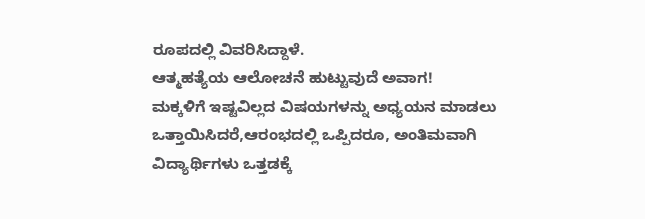ರೂಪದಲ್ಲಿ ವಿವರಿಸಿದ್ದಾಳೆ.
ಆತ್ಮಹತ್ಯೆಯ ಆಲೋಚನೆ ಹುಟ್ಟುವುದೆ ಅವಾಗ!
ಮಕ್ಕಳಿಗೆ ಇಷ್ಟವಿಲ್ಲದ ವಿಷಯಗಳನ್ನು ಅಧ್ಯಯನ ಮಾಡಲು ಒತ್ತಾಯಿಸಿದರೆ,ಆರಂಭದಲ್ಲಿ ಒಪ್ಪಿದರೂ, ಅಂತಿಮವಾಗಿ ವಿದ್ಯಾರ್ಥಿಗಳು ಒತ್ತಡಕ್ಕೆ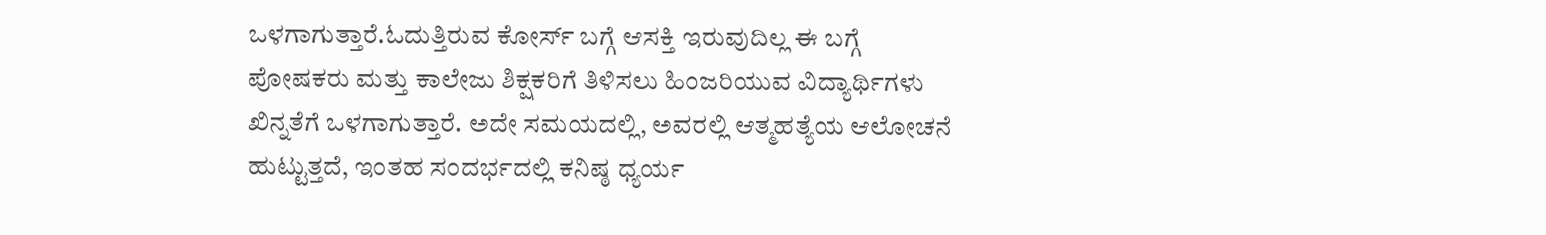ಒಳಗಾಗುತ್ತಾರೆ.ಓದುತ್ತಿರುವ ಕೋರ್ಸ್ ಬಗ್ಗೆ ಆಸಕ್ತಿ ಇರುವುದಿಲ್ಲ ಈ ಬಗ್ಗೆ ಪೋಷಕರು ಮತ್ತು ಕಾಲೇಜು ಶಿಕ್ಷಕರಿಗೆ ತಿಳಿಸಲು ಹಿಂಜರಿಯುವ ವಿದ್ಯಾರ್ಥಿಗಳು ಖಿನ್ನತೆಗೆ ಒಳಗಾಗುತ್ತಾರೆ. ಅದೇ ಸಮಯದಲ್ಲಿ, ಅವರಲ್ಲಿ ಆತ್ಮಹತ್ಯೆಯ ಆಲೋಚನೆ ಹುಟ್ಟುತ್ತದೆ, ಇಂತಹ ಸಂದರ್ಭದಲ್ಲಿ ಕನಿಷ್ಠ ಧ್ಯರ್ಯ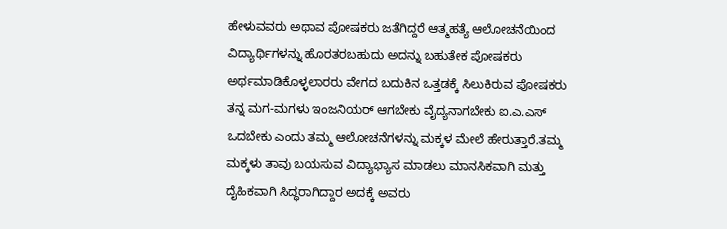ಹೇಳುವವರು ಅಥಾವ ಪೋಷಕರು ಜತೆಗಿದ್ದರೆ ಆತ್ಮಹತ್ಯೆ ಆಲೋಚನೆಯಿಂದ ವಿದ್ಯಾರ್ಥಿಗಳನ್ನು ಹೊರತರಬಹುದು ಅದನ್ನು ಬಹುತೇಕ ಪೋಷಕರು ಅರ್ಥಮಾಡಿಕೊಳ್ಳಲಾರರು ವೇಗದ ಬದುಕಿನ ಒತ್ತಡಕ್ಕೆ ಸಿಲುಕಿರುವ ಪೋಷಕರು ತನ್ನ ಮಗ-ಮಗಳು ಇಂಜನಿಯರ್ ಆಗಬೇಕು ವೈದ್ಯನಾಗಬೇಕು ಐ.ಎ.ಎಸ್ ಒದಬೇಕು ಎಂದು ತಮ್ಮ ಆಲೋಚನೆಗಳನ್ನು ಮಕ್ಕಳ ಮೇಲೆ ಹೇರುತ್ತಾರೆ.ತಮ್ಮ ಮಕ್ಕಳು ತಾವು ಬಯಸುವ ವಿದ್ಯಾಭ್ಯಾಸ ಮಾಡಲು ಮಾನಸಿಕವಾಗಿ ಮತ್ತು ದೈಹಿಕವಾಗಿ ಸಿದ್ಧರಾಗಿದ್ದಾರ ಅದಕ್ಕೆ ಅವರು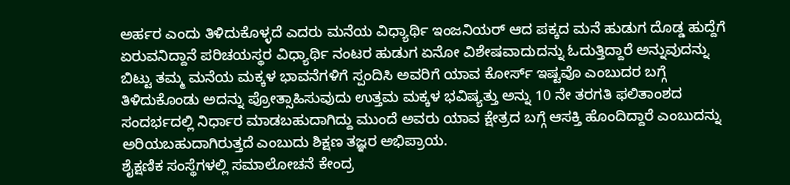ಅರ್ಹರ ಎಂದು ತಿಳಿದುಕೊಳ್ಳದೆ ಎದರು ಮನೆಯ ವಿಧ್ಯಾರ್ಥಿ ಇಂಜನಿಯರ್ ಆದ ಪಕ್ಕದ ಮನೆ ಹುಡುಗ ದೊಡ್ಡ ಹುದ್ದೆಗೆ ಏರುವನಿದ್ದಾನೆ ಪರಿಚಯಸ್ಥರ ವಿಧ್ಯಾರ್ಥಿ ನಂಟರ ಹುಡುಗ ಏನೋ ವಿಶೇಷವಾದುದನ್ನು ಓದುತ್ತಿದ್ದಾರೆ ಅನ್ನುವುದನ್ನು ಬಿಟ್ಟು ತಮ್ಮ ಮನೆಯ ಮಕ್ಕಳ ಭಾವನೆಗಳಿಗೆ ಸ್ಪಂದಿಸಿ ಅವರಿಗೆ ಯಾವ ಕೋರ್ಸ್ ಇಷ್ಟವೊ ಎಂಬುದರ ಬಗ್ಗೆ ತಿಳಿದುಕೊಂಡು ಅದನ್ನು ಪ್ರೋತ್ಸಾಹಿಸುವುದು ಉತ್ತಮ ಮಕ್ಕಳ ಭವಿಷ್ಯತ್ತು ಅನ್ನು 10 ನೇ ತರಗತಿ ಫಲಿತಾಂಶದ ಸಂದರ್ಭದಲ್ಲಿ ನಿರ್ಧಾರ ಮಾಡಬಹುದಾಗಿದ್ದು ಮುಂದೆ ಅವರು ಯಾವ ಕ್ಷೇತ್ರದ ಬಗ್ಗೆ ಆಸಕ್ತಿ ಹೊಂದಿದ್ದಾರೆ ಎಂಬುದನ್ನು ಅರಿಯಬಹುದಾಗಿರುತ್ತದೆ ಎಂಬುದು ಶಿಕ್ಷಣ ತಜ್ಞರ ಅಭಿಪ್ರಾಯ.
ಶೈಕ್ಷಣಿಕ ಸಂಸ್ಥೆಗಳಲ್ಲಿ ಸಮಾಲೋಚನೆ ಕೇಂದ್ರ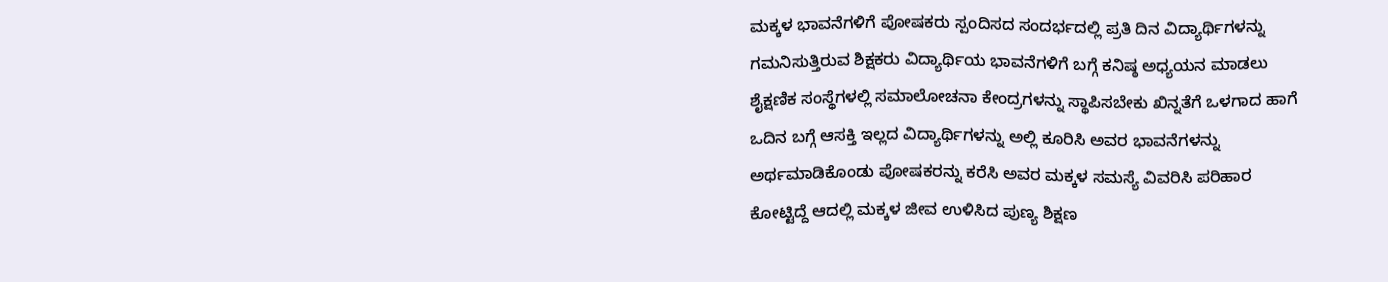ಮಕ್ಕಳ ಭಾವನೆಗಳಿಗೆ ಪೋಷಕರು ಸ್ಪಂದಿಸದ ಸಂದರ್ಭದಲ್ಲಿ ಪ್ರತಿ ದಿನ ವಿದ್ಯಾರ್ಥಿಗಳನ್ನು ಗಮನಿಸುತ್ತಿರುವ ಶಿಕ್ಷಕರು ವಿದ್ಯಾರ್ಥಿಯ ಭಾವನೆಗಳಿಗೆ ಬಗ್ಗೆ ಕನಿಷ್ಠ ಅಧ್ಯಯನ ಮಾಡಲು ಶೈಕ್ಷಣಿಕ ಸಂಸ್ಥೆಗಳಲ್ಲಿ ಸಮಾಲೋಚನಾ ಕೇಂದ್ರಗಳನ್ನು ಸ್ಥಾಪಿಸಬೇಕು ಖಿನ್ನತೆಗೆ ಒಳಗಾದ ಹಾಗೆ ಒದಿನ ಬಗ್ಗೆ ಆಸಕ್ತಿ ಇಲ್ಲದ ವಿದ್ಯಾರ್ಥಿಗಳನ್ನು ಅಲ್ಲಿ ಕೂರಿಸಿ ಅವರ ಭಾವನೆಗಳನ್ನು ಅರ್ಥಮಾಡಿಕೊಂಡು ಪೋಷಕರನ್ನು ಕರೆಸಿ ಅವರ ಮಕ್ಕಳ ಸಮಸ್ಯೆ ವಿವರಿಸಿ ಪರಿಹಾರ ಕೋಟ್ಟಿದ್ದೆ ಆದಲ್ಲಿ ಮಕ್ಕಳ ಜೀವ ಉಳಿಸಿದ ಪುಣ್ಯ ಶಿಕ್ಷಣ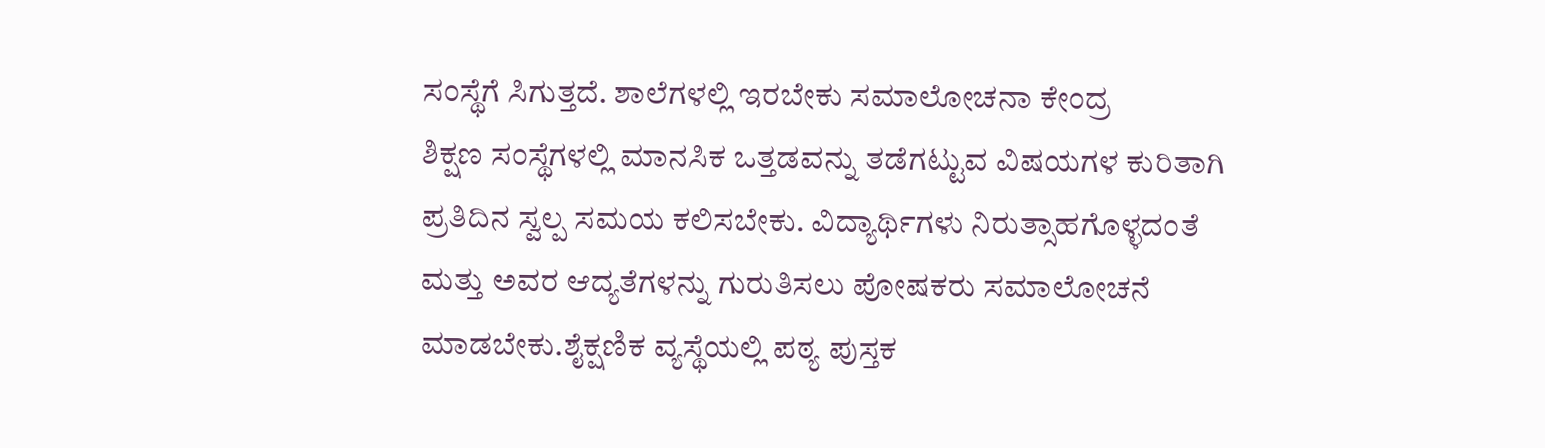ಸಂಸ್ಥೆಗೆ ಸಿಗುತ್ತದೆ. ಶಾಲೆಗಳಲ್ಲಿ ಇರಬೇಕು ಸಮಾಲೋಚನಾ ಕೇಂದ್ರ
ಶಿಕ್ಷಣ ಸಂಸ್ಥೆಗಳಲ್ಲಿ ಮಾನಸಿಕ ಒತ್ತಡವನ್ನು ತಡೆಗಟ್ಟುವ ವಿಷಯಗಳ ಕುರಿತಾಗಿ ಪ್ರತಿದಿನ ಸ್ವಲ್ಪ ಸಮಯ ಕಲಿಸಬೇಕು. ವಿದ್ಯಾರ್ಥಿಗಳು ನಿರುತ್ಸಾಹಗೊಳ್ಳದಂತೆ ಮತ್ತು ಅವರ ಆದ್ಯತೆಗಳನ್ನು ಗುರುತಿಸಲು ಪೋಷಕರು ಸಮಾಲೋಚನೆ ಮಾಡಬೇಕು.ಶೈಕ್ಷಣಿಕ ವ್ಯಸ್ಥೆಯಲ್ಲಿ ಪಠ್ಯ ಪುಸ್ತಕ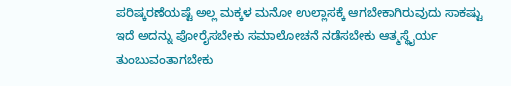ಪರಿಷ್ಕರಣೆಯಷ್ಟೆ ಅಲ್ಲ ಮಕ್ಕಳ ಮನೋ ಉಲ್ಲಾಸಕ್ಕೆ ಆಗಬೇಕಾಗಿರುವುದು ಸಾಕಷ್ಟು ಇದೆ ಅದನ್ನು ಪೋರೈಸಬೇಕು ಸಮಾಲೋಚನೆ ನಡೆಸಬೇಕು ಆತ್ಮಸ್ಥೈರ್ಯ ತುಂಬುವಂತಾಗಬೇಕು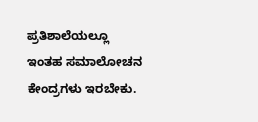ಪ್ರತಿಶಾಲೆಯಲ್ಲೂ ಇಂತಹ ಸಮಾಲೋಚನ ಕೇಂದ್ರಗಳು ಇರಬೇಕು.